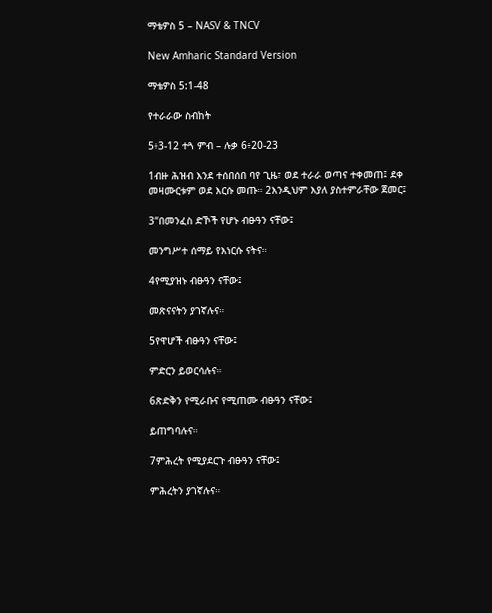ማቴዎስ 5 – NASV & TNCV

New Amharic Standard Version

ማቴዎስ 5:1-48

የተራራው ስብከት

5፥3-12 ተጓ ምብ – ሉቃ 6፥20-23

1ብዙ ሕዝብ እንደ ተሰበሰበ ባየ ጊዜ፣ ወደ ተራራ ወጣና ተቀመጠ፤ ደቀ መዛሙርቱም ወደ እርሱ መጡ። 2እንዲህም እያለ ያስተምራቸው ጀመር፤

3“በመንፈስ ድኾች የሆኑ ብፁዓን ናቸው፤

መንግሥተ ሰማይ የእነርሱ ናትና።

4የሚያዝኑ ብፁዓን ናቸው፤

መጽናናትን ያገኛሉና።

5የዋሆች ብፁዓን ናቸው፤

ምድርን ይወርሳሉና።

6ጽድቅን የሚራቡና የሚጠሙ ብፁዓን ናቸው፤

ይጠግባሉና።

7ምሕረት የሚያደርጉ ብፁዓን ናቸው፤

ምሕረትን ያገኛሉና።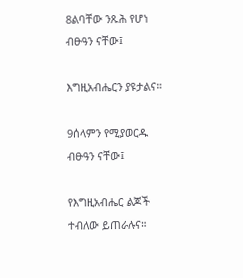8ልባቸው ንጹሕ የሆነ ብፁዓን ናቸው፤

እግዚአብሔርን ያዩታልና።

9ሰላምን የሚያወርዱ ብፁዓን ናቸው፤

የእግዚአብሔር ልጆች ተብለው ይጠራሉና።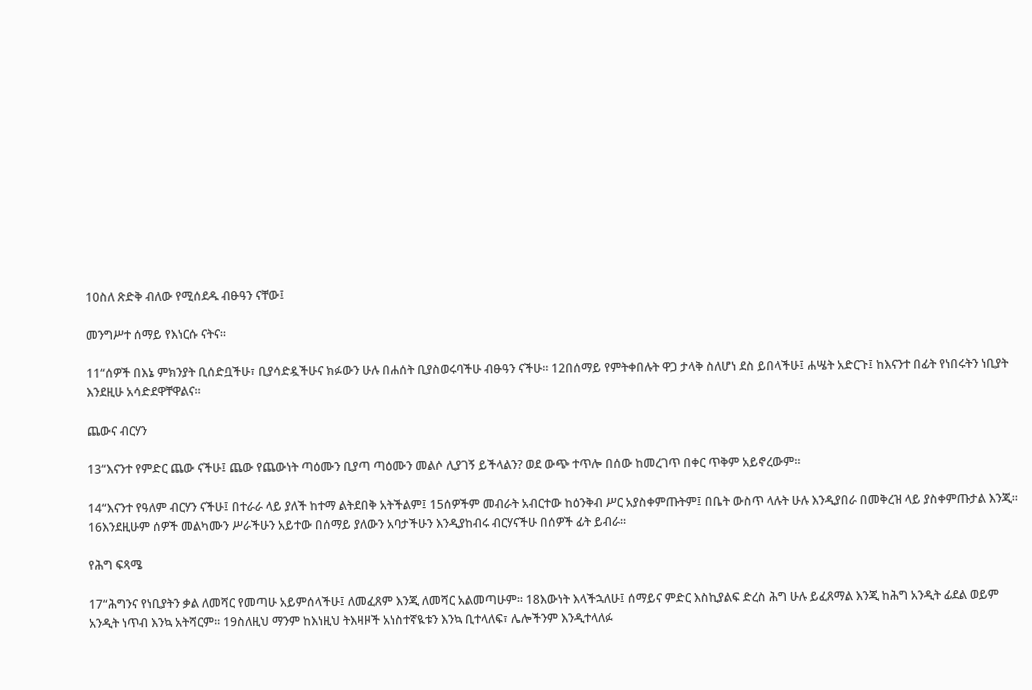10ስለ ጽድቅ ብለው የሚሰደዱ ብፁዓን ናቸው፤

መንግሥተ ሰማይ የእነርሱ ናትና።

11“ሰዎች በእኔ ምክንያት ቢሰድቧችሁ፣ ቢያሳድዷችሁና ክፉውን ሁሉ በሐሰት ቢያስወሩባችሁ ብፁዓን ናችሁ። 12በሰማይ የምትቀበሉት ዋጋ ታላቅ ስለሆነ ደስ ይበላችሁ፤ ሐሤት አድርጉ፤ ከእናንተ በፊት የነበሩትን ነቢያት እንደዚሁ አሳድደዋቸዋልና።

ጨውና ብርሃን

13“እናንተ የምድር ጨው ናችሁ፤ ጨው የጨውነት ጣዕሙን ቢያጣ ጣዕሙን መልሶ ሊያገኝ ይችላልን? ወደ ውጭ ተጥሎ በሰው ከመረገጥ በቀር ጥቅም አይኖረውም።

14“እናንተ የዓለም ብርሃን ናችሁ፤ በተራራ ላይ ያለች ከተማ ልትደበቅ አትችልም፤ 15ሰዎችም መብራት አብርተው ከዕንቅብ ሥር አያስቀምጡትም፤ በቤት ውስጥ ላሉት ሁሉ እንዲያበራ በመቅረዝ ላይ ያስቀምጡታል እንጂ። 16እንደዚሁም ሰዎች መልካሙን ሥራችሁን አይተው በሰማይ ያለውን አባታችሁን እንዲያከብሩ ብርሃናችሁ በሰዎች ፊት ይብራ።

የሕግ ፍጻሜ

17“ሕግንና የነቢያትን ቃል ለመሻር የመጣሁ አይምሰላችሁ፤ ለመፈጸም እንጂ ለመሻር አልመጣሁም። 18እውነት እላችኋለሁ፤ ሰማይና ምድር እስኪያልፍ ድረስ ሕግ ሁሉ ይፈጸማል እንጂ ከሕግ አንዲት ፊደል ወይም አንዲት ነጥብ እንኳ አትሻርም። 19ስለዚህ ማንም ከእነዚህ ትእዛዞች አነስተኛዪቱን እንኳ ቢተላለፍ፣ ሌሎችንም እንዲተላለፉ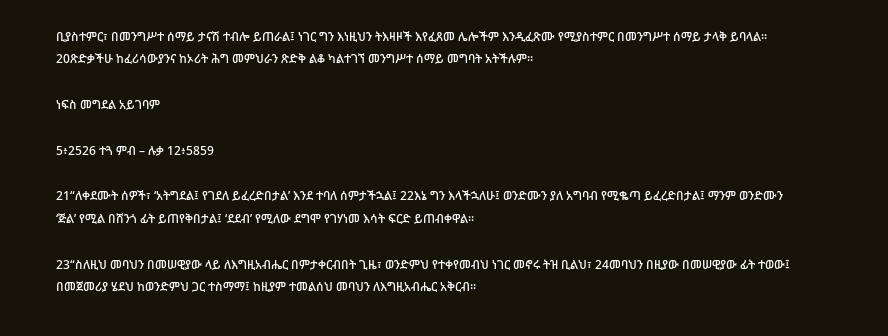ቢያስተምር፣ በመንግሥተ ሰማይ ታናሽ ተብሎ ይጠራል፤ ነገር ግን እነዚህን ትእዛዞች እየፈጸመ ሌሎችም እንዲፈጽሙ የሚያስተምር በመንግሥተ ሰማይ ታላቅ ይባላል። 20ጽድቃችሁ ከፈሪሳውያንና ከኦሪት ሕግ መምህራን ጽድቅ ልቆ ካልተገኘ መንግሥተ ሰማይ መግባት አትችሉም።

ነፍስ መግደል አይገባም

5፥2526 ተጓ ምብ – ሉቃ 12፥5859

21“ለቀደሙት ሰዎች፣ ‘አትግደል፤ የገደለ ይፈረድበታል’ እንደ ተባለ ሰምታችኋል፤ 22እኔ ግን እላችኋለሁ፤ ወንድሙን ያለ አግባብ የሚቈጣ ይፈረድበታል፤ ማንም ወንድሙን ‘ጅል’ የሚል በሸንጎ ፊት ይጠየቅበታል፤ ‘ደደብ’ የሚለው ደግሞ የገሃነመ እሳት ፍርድ ይጠብቀዋል።

23“ስለዚህ መባህን በመሠዊያው ላይ ለእግዚአብሔር በምታቀርብበት ጊዜ፣ ወንድምህ የተቀየመብህ ነገር መኖሩ ትዝ ቢልህ፣ 24መባህን በዚያው በመሠዊያው ፊት ተወው፤ በመጀመሪያ ሄደህ ከወንድምህ ጋር ተስማማ፤ ከዚያም ተመልሰህ መባህን ለእግዚአብሔር አቅርብ።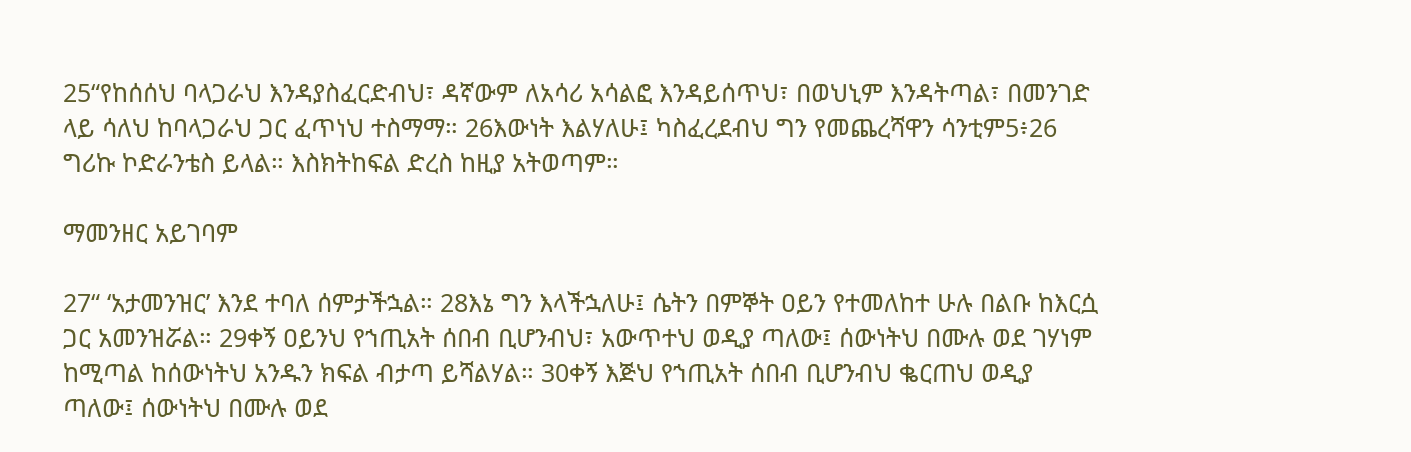25“የከሰሰህ ባላጋራህ እንዳያስፈርድብህ፣ ዳኛውም ለአሳሪ አሳልፎ እንዳይሰጥህ፣ በወህኒም እንዳትጣል፣ በመንገድ ላይ ሳለህ ከባላጋራህ ጋር ፈጥነህ ተስማማ። 26እውነት እልሃለሁ፤ ካስፈረደብህ ግን የመጨረሻዋን ሳንቲም5፥26 ግሪኩ ኮድራንቴስ ይላል። እስክትከፍል ድረስ ከዚያ አትወጣም።

ማመንዘር አይገባም

27“ ‘አታመንዝር’ እንደ ተባለ ሰምታችኋል። 28እኔ ግን እላችኋለሁ፤ ሴትን በምኞት ዐይን የተመለከተ ሁሉ በልቡ ከእርሷ ጋር አመንዝሯል። 29ቀኝ ዐይንህ የኀጢአት ሰበብ ቢሆንብህ፣ አውጥተህ ወዲያ ጣለው፤ ሰውነትህ በሙሉ ወደ ገሃነም ከሚጣል ከሰውነትህ አንዱን ክፍል ብታጣ ይሻልሃል። 30ቀኝ እጅህ የኀጢአት ሰበብ ቢሆንብህ ቈርጠህ ወዲያ ጣለው፤ ሰውነትህ በሙሉ ወደ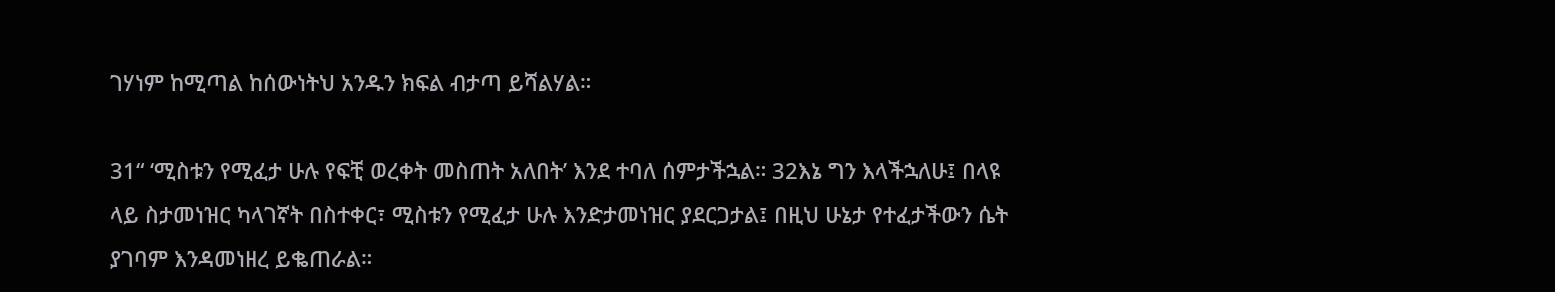ገሃነም ከሚጣል ከሰውነትህ አንዱን ክፍል ብታጣ ይሻልሃል።

31“ ‘ሚስቱን የሚፈታ ሁሉ የፍቺ ወረቀት መስጠት አለበት’ እንደ ተባለ ሰምታችኋል። 32እኔ ግን እላችኋለሁ፤ በላዩ ላይ ስታመነዝር ካላገኛት በስተቀር፣ ሚስቱን የሚፈታ ሁሉ እንድታመነዝር ያደርጋታል፤ በዚህ ሁኔታ የተፈታችውን ሴት ያገባም እንዳመነዘረ ይቈጠራል።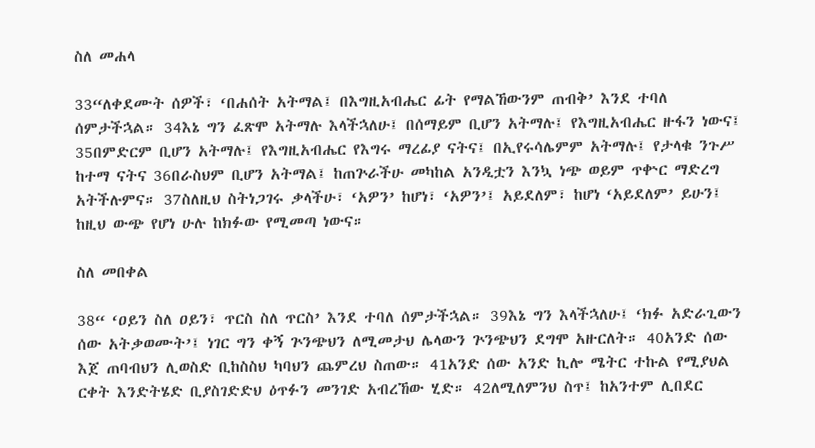ስለ መሐላ

33“ለቀደሙት ሰዎች፣ ‘በሐሰት አትማል፤ በእግዚአብሔር ፊት የማልኸውንም ጠብቅ’ እንደ ተባለ ሰምታችኋል። 34እኔ ግን ፈጽሞ አትማሉ እላችኋለሁ፤ በሰማይም ቢሆን አትማሉ፤ የእግዚአብሔር ዙፋን ነውና፤ 35በምድርም ቢሆን አትማሉ፤ የእግዚአብሔር የእግሩ ማረፊያ ናትና፤ በኢየሩሳሌምም አትማሉ፤ የታላቁ ንጉሥ ከተማ ናትና 36በራስህም ቢሆን አትማል፤ ከጠጕራችሁ መካከል አንዲቷን እንኳ ነጭ ወይም ጥቍር ማድረግ አትችሉምና። 37ስለዚህ ስትነጋገሩ ቃላችሁ፣ ‘አዎን’ ከሆነ፣ ‘አዎን’፤ አይደለም፣ ከሆነ ‘አይደለም’ ይሁን፤ ከዚህ ውጭ የሆነ ሁሉ ከክፉው የሚመጣ ነውና።

ስለ መበቀል

38“ ‘ዐይን ስለ ዐይን፣ ጥርስ ስለ ጥርስ’ እንደ ተባለ ሰምታችኋል። 39እኔ ግን እላችኋለሁ፤ ‘ክፉ አድራጊውን ሰው አትቃወሙት’፤ ነገር ግን ቀኝ ጕንጭህን ለሚመታህ ሌላውን ጕንጭህን ደግሞ አዙርለት። 40አንድ ሰው እጀ ጠባብህን ሊወስድ ቢከስስህ ካባህን ጨምረህ ስጠው። 41አንድ ሰው አንድ ኪሎ ሜትር ተኩል የሚያህል ርቀት እንድትሄድ ቢያስገድድህ ዕጥፉን መንገድ አብረኸው ሂድ። 42ለሚለምንህ ስጥ፤ ከአንተም ሊበደር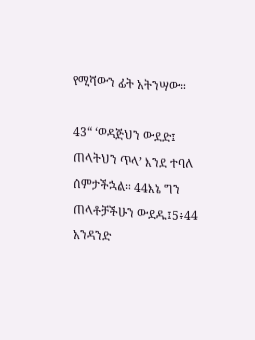የሚሻውን ፊት አትንሣው።

43“ ‘ወዳጅህን ውደድ፤ ጠላትህን ጥላ’ እንደ ተባለ ሰምታችኋል። 44እኔ ግን ጠላቶቻችሁን ውደዱ፤5፥44 አንዳንድ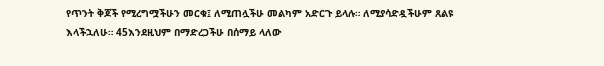የጥንት ቅጆች የሚረግሟችሁን መርቁ፤ ለሚጠሏችሁ መልካም አድርጉ ይላሉ። ለሚያሳድዷችሁም ጸልዩ እላችኋለሁ። 45እንደዚህም በማድረጋችሁ በሰማይ ላለው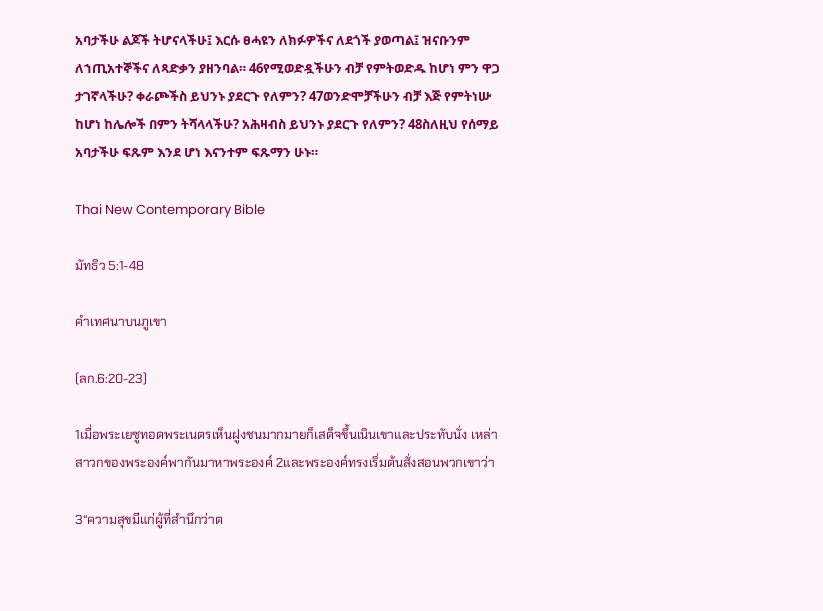አባታችሁ ልጆች ትሆናላችሁ፤ እርሱ ፀሓዩን ለክፉዎችና ለደጎች ያወጣል፤ ዝናቡንም ለኀጢአተኞችና ለጻድቃን ያዘንባል። 46የሚወድዷችሁን ብቻ የምትወድዱ ከሆነ ምን ዋጋ ታገኛላችሁ? ቀራጮችስ ይህንኑ ያደርጉ የለምን? 47ወንድሞቻችሁን ብቻ እጅ የምትነሡ ከሆነ ከሌሎች በምን ትሻላላችሁ? አሕዛብስ ይህንኑ ያደርጉ የለምን? 48ስለዚህ የሰማይ አባታችሁ ፍጹም እንደ ሆነ እናንተም ፍጹማን ሁኑ።

Thai New Contemporary Bible

มัทธิว 5:1-48

คำเทศนาบนภูเขา

(ลก.6:20-23)

1เมื่อพระเยซูทอดพระเนตรเห็นฝูงชนมากมายก็เสด็จขึ้นเนินเขาและประทับนั่ง เหล่าสาวกของพระองค์พากันมาหาพระองค์ 2และพระองค์ทรงเริ่มต้นสั่งสอนพวกเขาว่า

3“ความสุขมีแก่ผู้ที่สำนึกว่าต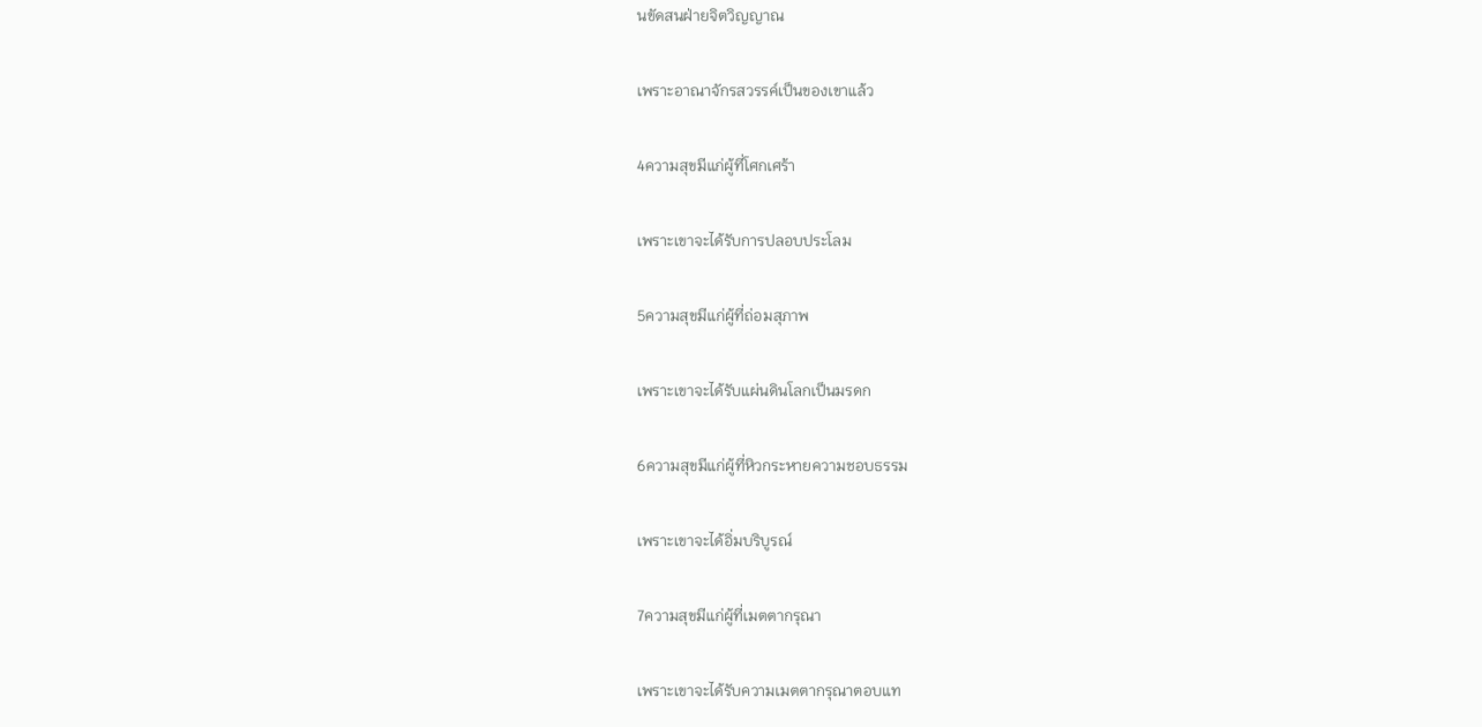นขัดสนฝ่ายจิตวิญญาณ

เพราะอาณาจักรสวรรค์เป็นของเขาแล้ว

4ความสุขมีแก่ผู้ที่โศกเศร้า

เพราะเขาจะได้รับการปลอบประโลม

5ความสุขมีแก่ผู้ที่ถ่อมสุภาพ

เพราะเขาจะได้รับแผ่นดินโลกเป็นมรดก

6ความสุขมีแก่ผู้ที่หิวกระหายความชอบธรรม

เพราะเขาจะได้อิ่มบริบูรณ์

7ความสุขมีแก่ผู้ที่เมตตากรุณา

เพราะเขาจะได้รับความเมตตากรุณาตอบแท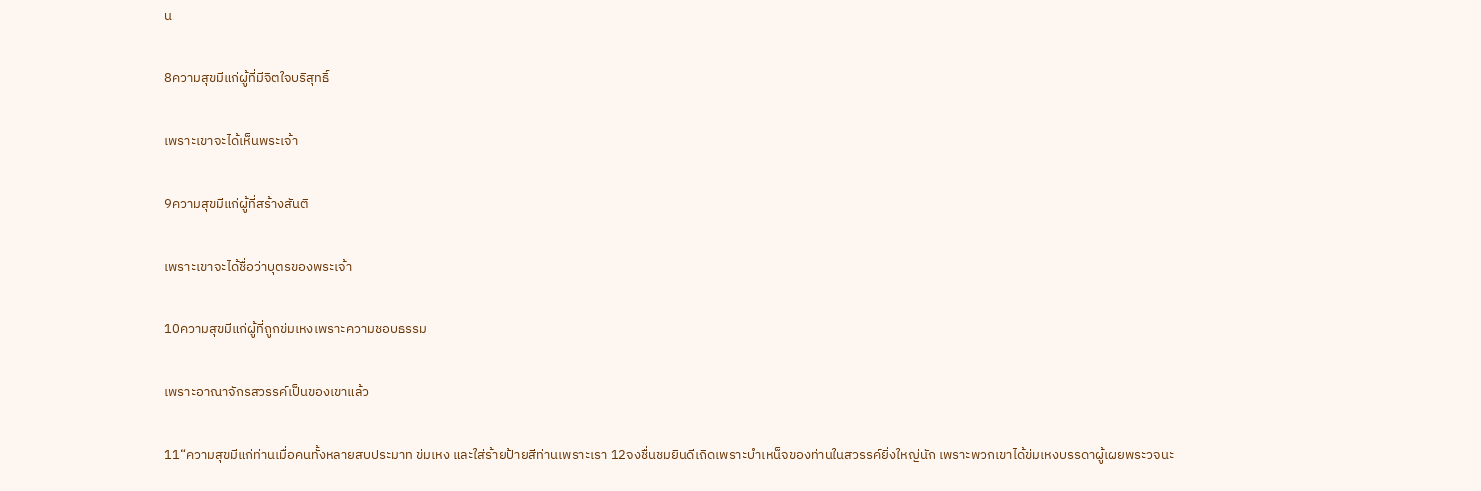น

8ความสุขมีแก่ผู้ที่มีจิตใจบริสุทธิ์

เพราะเขาจะได้เห็นพระเจ้า

9ความสุขมีแก่ผู้ที่สร้างสันติ

เพราะเขาจะได้ชื่อว่าบุตรของพระเจ้า

10ความสุขมีแก่ผู้ที่ถูกข่มเหงเพราะความชอบธรรม

เพราะอาณาจักรสวรรค์เป็นของเขาแล้ว

11“ความสุขมีแก่ท่านเมื่อคนทั้งหลายสบประมาท ข่มเหง และใส่ร้ายป้ายสีท่านเพราะเรา 12จงชื่นชมยินดีเถิดเพราะบำเหน็จของท่านในสวรรค์ยิ่งใหญ่นัก เพราะพวกเขาได้ข่มเหงบรรดาผู้เผยพระวจนะ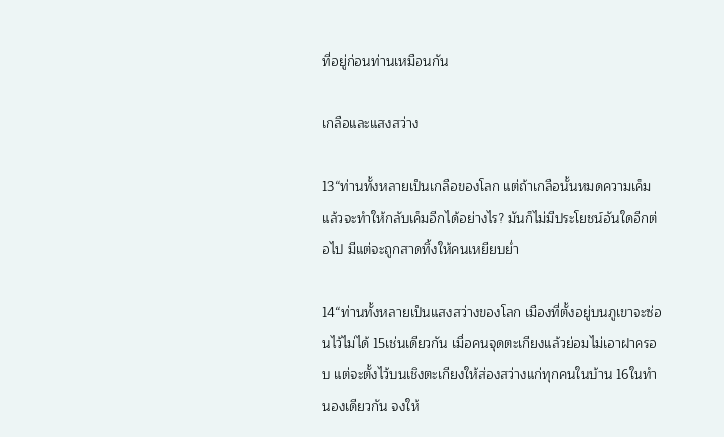ที่อยู่ก่อนท่านเหมือนกัน

เกลือและแสงสว่าง

13“ท่านทั้งหลายเป็นเกลือของโลก แต่ถ้าเกลือนั้นหมดความเค็มแล้วจะทำให้กลับเค็มอีกได้อย่างไร? มันก็ไม่มีประโยชน์อันใดอีกต่อไป มีแต่จะถูกสาดทิ้งให้คนเหยียบย่ำ

14“ท่านทั้งหลายเป็นแสงสว่างของโลก เมืองที่ตั้งอยู่บนภูเขาจะซ่อนไว้ไม่ได้ 15เช่นเดียวกัน เมื่อคนจุดตะเกียงแล้วย่อมไม่เอาฝาครอบ แต่จะตั้งไว้บนเชิงตะเกียงให้ส่องสว่างแก่ทุกคนในบ้าน 16ในทำนองเดียวกัน จงให้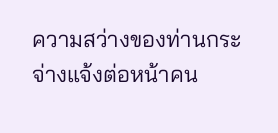ความสว่างของท่านกระจ่างแจ้งต่อหน้าคน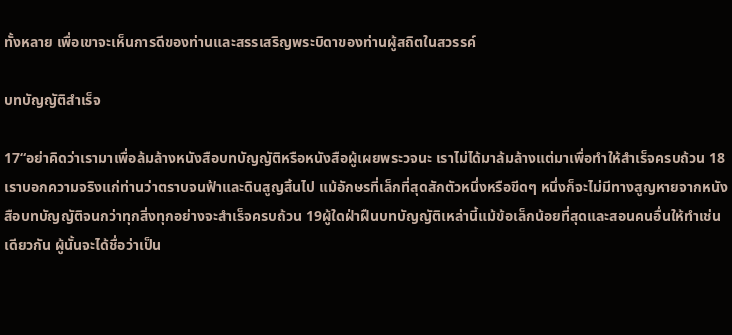ทั้งหลาย เพื่อเขาจะเห็นการดีของท่านและสรรเสริญพระบิดาของท่านผู้สถิตในสวรรค์

บทบัญญัติสำเร็จ

17“อย่าคิดว่าเรามาเพื่อล้มล้างหนังสือบทบัญญัติหรือหนังสือผู้เผยพระวจนะ เราไม่ได้มาล้มล้างแต่มาเพื่อทำให้สำเร็จครบถ้วน 18เราบอกความจริงแก่ท่านว่าตราบจนฟ้าและดินสูญสิ้นไป แม้อักษรที่เล็กที่สุดสักตัวหนึ่งหรือขีดๆ หนึ่งก็จะไม่มีทางสูญหายจากหนังสือบทบัญญัติจนกว่าทุกสิ่งทุกอย่างจะสำเร็จครบถ้วน 19ผู้ใดฝ่าฝืนบทบัญญัติเหล่านี้แม้ข้อเล็กน้อยที่สุดและสอนคนอื่นให้ทำเช่นเดียวกัน ผู้นั้นจะได้ชื่อว่าเป็น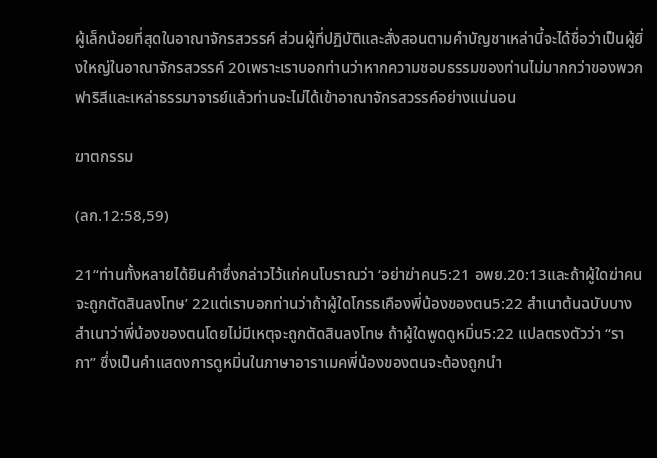ผู้เล็กน้อยที่สุดในอาณาจักรสวรรค์ ส่วนผู้ที่ปฏิบัติและสั่งสอนตามคำบัญชาเหล่านี้จะได้ชื่อว่าเป็นผู้ยิ่งใหญ่ในอาณาจักรสวรรค์ 20เพราะเราบอกท่านว่าหากความชอบธรรมของท่านไม่มากกว่าของพวกฟาริสีและเหล่าธรรมาจารย์แล้วท่านจะไม่ได้เข้าอาณาจักรสวรรค์อย่างแน่นอน

ฆาตกรรม

(ลก.12:58,59)

21“ท่านทั้งหลายได้ยินคำซึ่งกล่าวไว้แก่คนโบราณว่า ‘อย่าฆ่าคน5:21 อพย.20:13และถ้าผู้ใดฆ่าคนจะถูกตัดสินลงโทษ’ 22แต่เราบอกท่านว่าถ้าผู้ใดโกรธเคืองพี่น้องของตน5:22 สำเนาต้นฉบับบางสำเนาว่าพี่น้องของตนโดยไม่มีเหตุจะถูกตัดสินลงโทษ ถ้าผู้ใดพูดดูหมิ่น5:22 แปลตรงตัวว่า “รากา” ซึ่งเป็นคำแสดงการดูหมิ่นในภาษาอาราเมคพี่น้องของตนจะต้องถูกนำ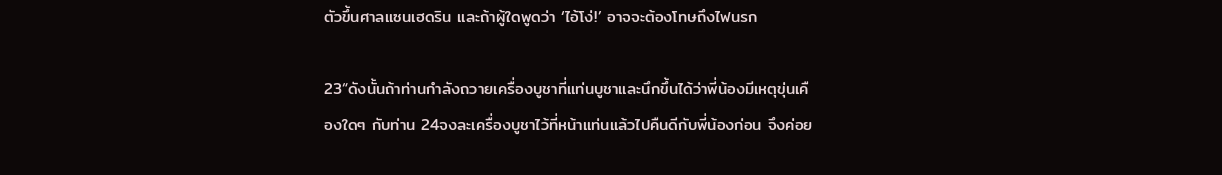ตัวขึ้นศาลแซนเฮดริน และถ้าผู้ใดพูดว่า ‘ไอ้โง่!’ อาจจะต้องโทษถึงไฟนรก

23“ดังนั้นถ้าท่านกำลังถวายเครื่องบูชาที่แท่นบูชาและนึกขึ้นได้ว่าพี่น้องมีเหตุขุ่นเคืองใดๆ กับท่าน 24จงละเครื่องบูชาไว้ที่หน้าแท่นแล้วไปคืนดีกับพี่น้องก่อน จึงค่อย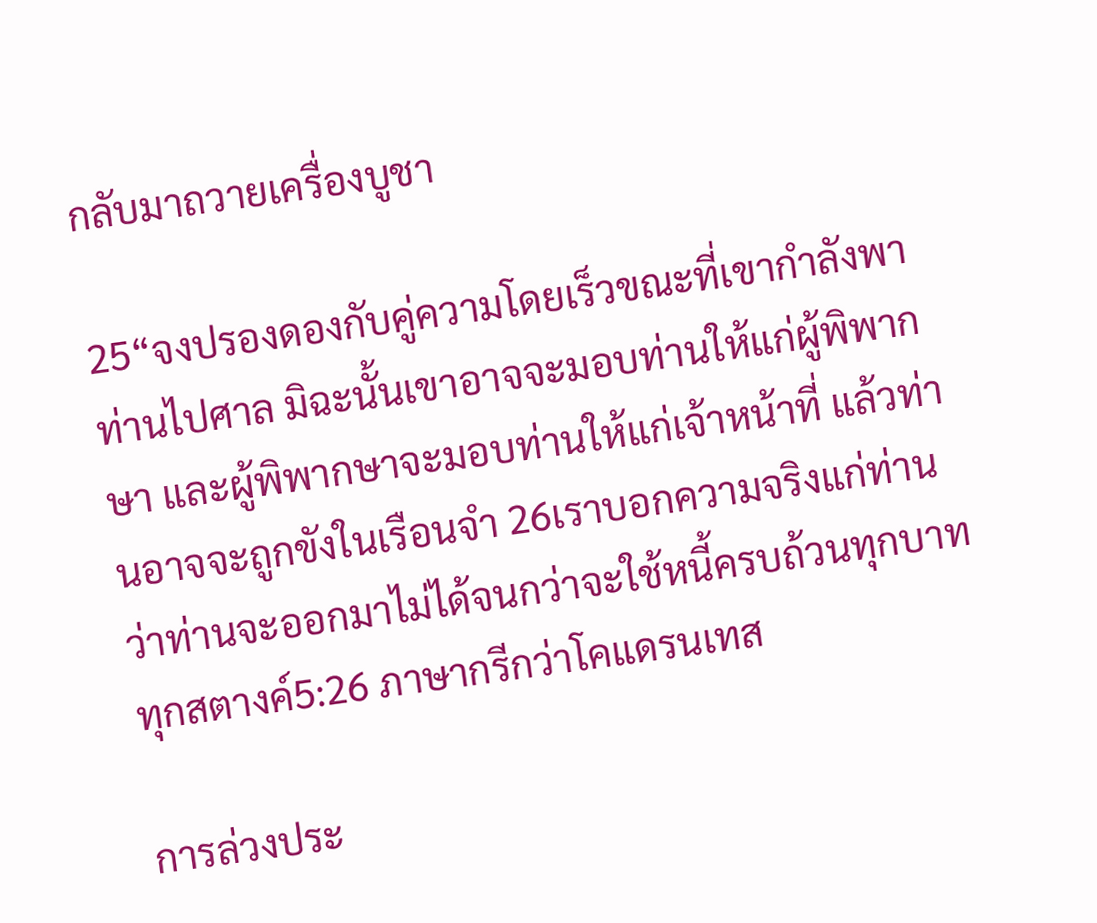กลับมาถวายเครื่องบูชา

25“จงปรองดองกับคู่ความโดยเร็วขณะที่เขากำลังพาท่านไปศาล มิฉะนั้นเขาอาจจะมอบท่านให้แก่ผู้พิพากษา และผู้พิพากษาจะมอบท่านให้แก่เจ้าหน้าที่ แล้วท่านอาจจะถูกขังในเรือนจำ 26เราบอกความจริงแก่ท่านว่าท่านจะออกมาไม่ได้จนกว่าจะใช้หนี้ครบถ้วนทุกบาททุกสตางค์5:26 ภาษากรีกว่าโคแดรนเทส

การล่วงประ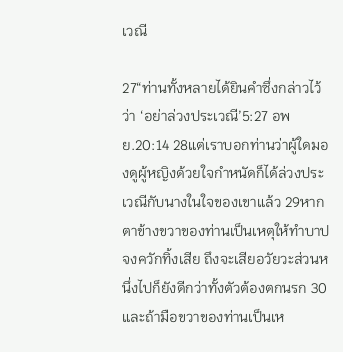เวณี

27“ท่านทั้งหลายได้ยินคำซึ่งกล่าวไว้ว่า ‘อย่าล่วงประเวณี’5:27 อพย.20:14 28แต่เราบอกท่านว่าผู้ใดมองดูผู้หญิงด้วยใจกำหนัดก็ได้ล่วงประเวณีกับนางในใจของเขาแล้ว 29หากตาข้างขวาของท่านเป็นเหตุให้ทำบาป จงควักทิ้งเสีย ถึงจะเสียอวัยวะส่วนหนึ่งไปก็ยังดีกว่าทั้งตัวต้องตกนรก 30และถ้ามือขวาของท่านเป็นเห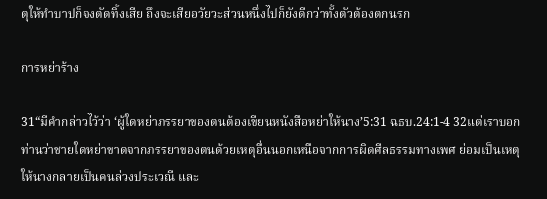ตุให้ทำบาปก็จงตัดทิ้งเสีย ถึงจะเสียอวัยวะส่วนหนึ่งไปก็ยังดีกว่าทั้งตัวต้องตกนรก

การหย่าร้าง

31“มีคำกล่าวไว้ว่า ‘ผู้ใดหย่าภรรยาของตนต้องเขียนหนังสือหย่าให้นาง’5:31 ฉธบ.24:1-4 32แต่เราบอกท่านว่าชายใดหย่าขาดจากภรรยาของตนด้วยเหตุอื่นนอกเหนือจากการผิดศีลธรรมทางเพศ ย่อมเป็นเหตุให้นางกลายเป็นคนล่วงประเวณี และ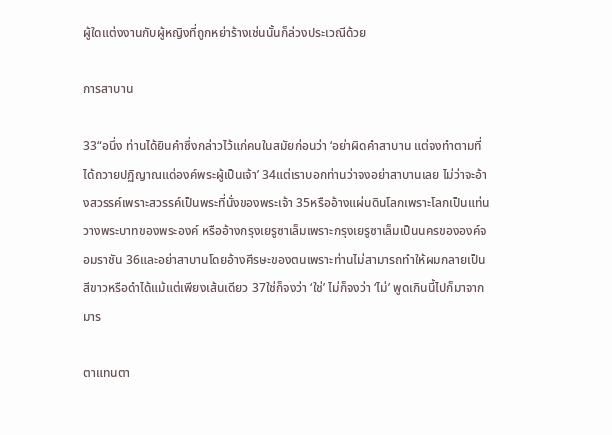ผู้ใดแต่งงานกับผู้หญิงที่ถูกหย่าร้างเช่นนั้นก็ล่วงประเวณีด้วย

การสาบาน

33“อนึ่ง ท่านได้ยินคำซึ่งกล่าวไว้แก่คนในสมัยก่อนว่า ‘อย่าผิดคำสาบาน แต่จงทำตามที่ได้ถวายปฏิญาณแด่องค์พระผู้เป็นเจ้า’ 34แต่เราบอกท่านว่าจงอย่าสาบานเลย ไม่ว่าจะอ้างสวรรค์เพราะสวรรค์เป็นพระที่นั่งของพระเจ้า 35หรืออ้างแผ่นดินโลกเพราะโลกเป็นแท่นวางพระบาทของพระองค์ หรืออ้างกรุงเยรูซาเล็มเพราะกรุงเยรูซาเล็มเป็นนครขององค์จอมราชัน 36และอย่าสาบานโดยอ้างศีรษะของตนเพราะท่านไม่สามารถทำให้ผมกลายเป็นสีขาวหรือดำได้แม้แต่เพียงเส้นเดียว 37ใช่ก็จงว่า ‘ใช่’ ไม่ก็จงว่า ‘ไม่’ พูดเกินนี้ไปก็มาจากมาร

ตาแทนตา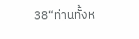38“ท่านทั้งห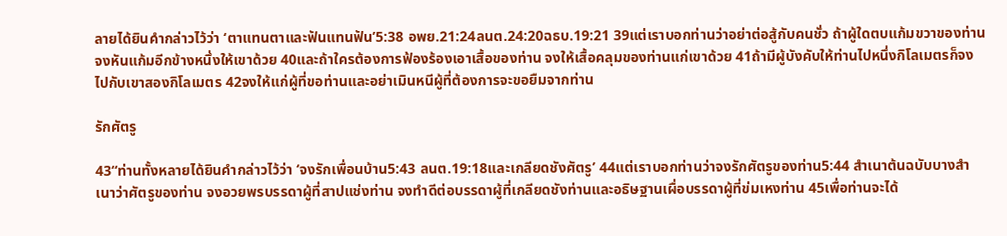ลายได้ยินคำกล่าวไว้ว่า ‘ตาแทนตาและฟันแทนฟัน’5:38 อพย.21:24ลนต.24:20ฉธบ.19:21 39แต่เราบอกท่านว่าอย่าต่อสู้กับคนชั่ว ถ้าผู้ใดตบแก้มขวาของท่าน จงหันแก้มอีกข้างหนึ่งให้เขาด้วย 40และถ้าใครต้องการฟ้องร้องเอาเสื้อของท่าน จงให้เสื้อคลุมของท่านแก่เขาด้วย 41ถ้ามีผู้บังคับให้ท่านไปหนึ่งกิโลเมตรก็จงไปกับเขาสองกิโลเมตร 42จงให้แก่ผู้ที่ขอท่านและอย่าเมินหนีผู้ที่ต้องการจะขอยืมจากท่าน

รักศัตรู

43“ท่านทั้งหลายได้ยินคำกล่าวไว้ว่า ‘จงรักเพื่อนบ้าน5:43 ลนต.19:18และเกลียดชังศัตรู’ 44แต่เราบอกท่านว่าจงรักศัตรูของท่าน5:44 สำเนาต้นฉบับบางสำเนาว่าศัตรูของท่าน จงอวยพรบรรดาผู้ที่สาปแช่งท่าน จงทำดีต่อบรรดาผู้ที่เกลียดชังท่านและอธิษฐานเผื่อบรรดาผู้ที่ข่มเหงท่าน 45เพื่อท่านจะได้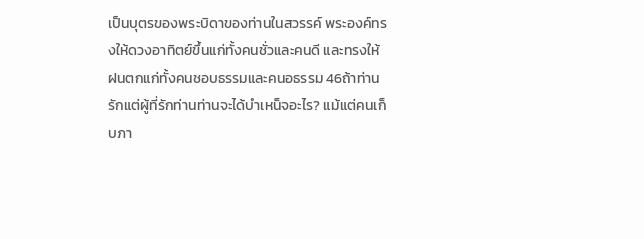เป็นบุตรของพระบิดาของท่านในสวรรค์ พระองค์ทรงให้ดวงอาทิตย์ขึ้นแก่ทั้งคนชั่วและคนดี และทรงให้ฝนตกแก่ทั้งคนชอบธรรมและคนอธรรม 46ถ้าท่านรักแต่ผู้ที่รักท่านท่านจะได้บำเหน็จอะไร? แม้แต่คนเก็บภา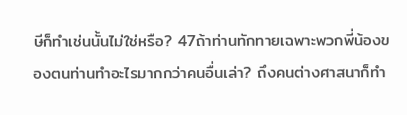ษีก็ทำเช่นนั้นไม่ใช่หรือ? 47ถ้าท่านทักทายเฉพาะพวกพี่น้องของตนท่านทำอะไรมากกว่าคนอื่นเล่า? ถึงคนต่างศาสนาก็ทำ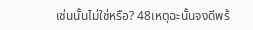เช่นนั้นไม่ใช่หรือ? 48เหตุฉะนั้นจงดีพร้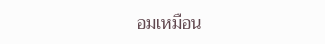อมเหมือน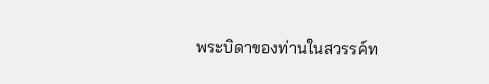พระบิดาของท่านในสวรรค์ท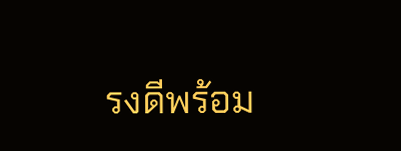รงดีพร้อม